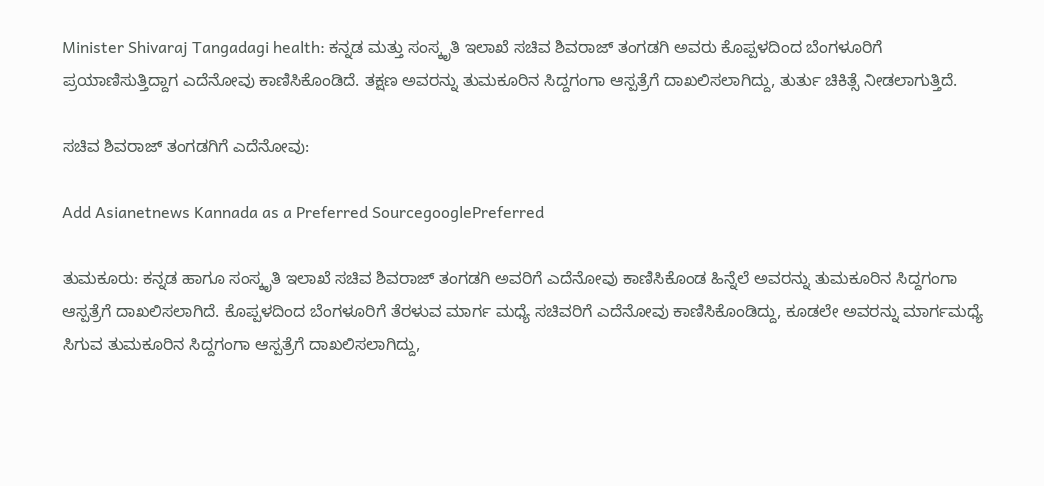Minister Shivaraj Tangadagi health: ಕನ್ನಡ ಮತ್ತು ಸಂಸ್ಕೃತಿ ಇಲಾಖೆ ಸಚಿವ ಶಿವರಾಜ್ ತಂಗಡಗಿ ಅವರು ಕೊಪ್ಪಳದಿಂದ ಬೆಂಗಳೂರಿಗೆ ಪ್ರಯಾಣಿಸುತ್ತಿದ್ದಾಗ ಎದೆನೋವು ಕಾಣಿಸಿಕೊಂಡಿದೆ. ತಕ್ಷಣ ಅವರನ್ನು ತುಮಕೂರಿನ ಸಿದ್ದಗಂಗಾ ಆಸ್ಪತ್ರೆಗೆ ದಾಖಲಿಸಲಾಗಿದ್ದು, ತುರ್ತು ಚಿಕಿತ್ಸೆ ನೀಡಲಾಗುತ್ತಿದೆ.

ಸಚಿವ ಶಿವರಾಜ್ ತಂಗಡಗಿಗೆ ಎದೆನೋವು:

Add Asianetnews Kannada as a Preferred SourcegooglePreferred

ತುಮಕೂರು: ಕನ್ನಡ ಹಾಗೂ ಸಂಸ್ಕೃತಿ ಇಲಾಖೆ ಸಚಿವ ಶಿವರಾಜ್ ತಂಗಡಗಿ ಅವರಿಗೆ ಎದೆನೋವು ಕಾಣಿಸಿಕೊಂಡ ಹಿನ್ನೆಲೆ ಅವರನ್ನು ತುಮಕೂರಿನ ಸಿದ್ದಗಂಗಾ ಆಸ್ಪತ್ರೆಗೆ ದಾಖಲಿಸಲಾಗಿದೆ. ಕೊಪ್ಪಳದಿಂದ ಬೆಂಗಳೂರಿಗೆ ತೆರಳುವ ಮಾರ್ಗ ಮಧ್ಯೆ ಸಚಿವರಿಗೆ ಎದೆನೋವು ಕಾಣಿಸಿಕೊಂಡಿದ್ದು, ಕೂಡಲೇ ಅವರನ್ನು ಮಾರ್ಗಮಧ್ಯೆ ಸಿಗುವ ತುಮಕೂರಿನ ಸಿದ್ದಗಂಗಾ ಆಸ್ಪತ್ರೆಗೆ ದಾಖಲಿಸಲಾಗಿದ್ದು,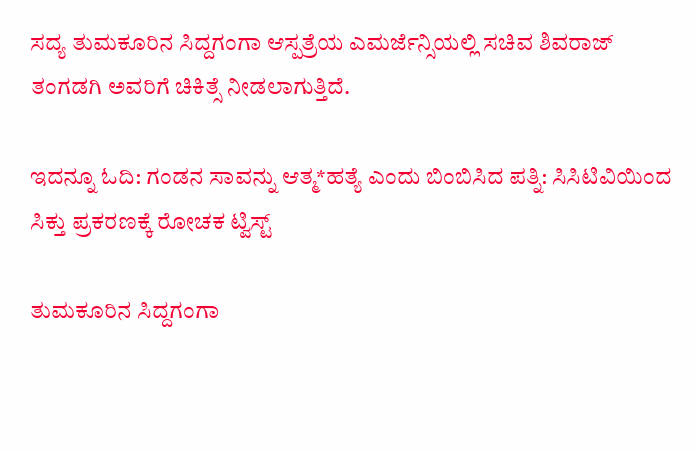ಸದ್ಯ ತುಮಕೂರಿನ ಸಿದ್ದಗಂಗಾ ಆಸ್ಪತ್ರೆಯ ಎಮರ್ಜೆನ್ಸಿಯಲ್ಲಿ ಸಚಿವ ಶಿವರಾಜ್ ತಂಗಡಗಿ ಅವರಿಗೆ ಚಿಕಿತ್ಸೆ ನೀಡಲಾಗುತ್ತಿದೆ.

ಇದನ್ನೂ ಓದಿ: ಗಂಡನ ಸಾವನ್ನು ಆತ್ಮ*ಹತ್ಯೆ ಎಂದು ಬಿಂಬಿಸಿದ ಪತ್ನಿ: ಸಿಸಿಟಿವಿಯಿಂದ ಸಿಕ್ತು ಪ್ರಕರಣಕ್ಕೆ ರೋಚಕ ಟ್ವಿಸ್ಟ್

ತುಮಕೂರಿನ ಸಿದ್ದಗಂಗಾ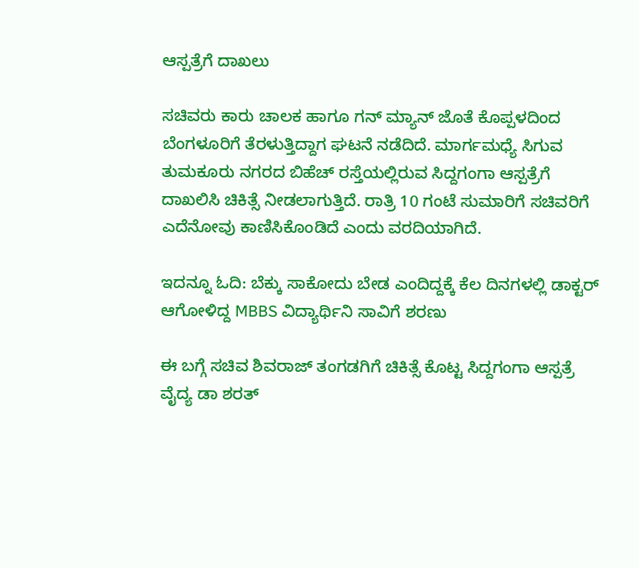ಆಸ್ಪತ್ರೆಗೆ ದಾಖಲು

ಸಚಿವರು ಕಾರು ಚಾಲಕ ಹಾಗೂ ಗನ್ ಮ್ಯಾನ್ ಜೊತೆ ಕೊಪ್ಪಳದಿಂದ ಬೆಂಗಳೂರಿಗೆ ತೆರಳುತ್ತಿದ್ದಾಗ ಘಟನೆ ನಡೆದಿದೆ. ಮಾರ್ಗಮಧ್ಯೆ ಸಿಗುವ ತುಮಕೂರು ನಗರದ ಬಿಹೆಚ್ ರಸ್ತೆಯಲ್ಲಿರುವ ಸಿದ್ದಗಂಗಾ ಆಸ್ಪತ್ರೆಗೆ ದಾಖಲಿಸಿ ಚಿಕಿತ್ಸೆ ನೀಡಲಾಗುತ್ತಿದೆ. ರಾತ್ರಿ 10 ಗಂಟೆ ಸುಮಾರಿಗೆ ಸಚಿವರಿಗೆ ಎದೆನೋವು ಕಾಣಿಸಿಕೊಂಡಿದೆ ಎಂದು ವರದಿಯಾಗಿದೆ.

ಇದನ್ನೂ ಓದಿ: ಬೆಕ್ಕು ಸಾಕೋದು ಬೇಡ ಎಂದಿದ್ದಕ್ಕೆ ಕೆಲ ದಿನಗಳಲ್ಲಿ ಡಾಕ್ಟರ್ ಆಗೋಳಿದ್ದ MBBS ವಿದ್ಯಾರ್ಥಿನಿ ಸಾವಿಗೆ ಶರಣು

ಈ ಬಗ್ಗೆ ಸಚಿವ ಶಿವರಾಜ್ ತಂಗಡಗಿಗೆ ಚಿಕಿತ್ಸೆ ಕೊಟ್ಟ ಸಿದ್ದಗಂಗಾ ಆಸ್ಪತ್ರೆ ವೈದ್ಯ ಡಾ ಶರತ್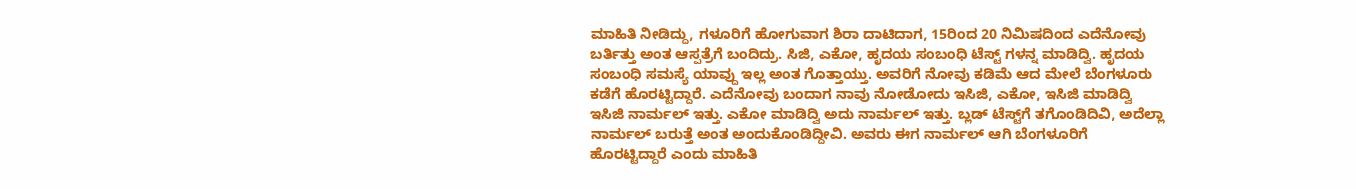ಮಾಹಿತಿ ನೀಡಿದ್ದು, ಗಳೂರಿಗೆ ಹೋಗುವಾಗ ಶಿರಾ ದಾಟಿದಾಗ, 15ರಿಂದ 20 ನಿಮಿಷದಿಂದ ಎದೆನೋವು ಬರ್ತಿತ್ತು ಅಂತ ಆಸ್ಪತ್ರೆಗೆ ಬಂದಿದ್ರು. ಸಿಜಿ, ಎಕೋ, ಹೃದಯ ಸಂಬಂಧಿ ಟೆಸ್ಟ್ ಗಳನ್ನ ಮಾಡಿದ್ವಿ. ಹೃದಯ ಸಂಬಂಧಿ ಸಮಸ್ಯೆ ಯಾವ್ದು ಇಲ್ಲ‌ ಅಂತ ಗೊತ್ತಾಯ್ತು. ಅವರಿಗೆ ನೋವು ಕಡಿಮೆ ಆದ ಮೇಲೆ ಬೆಂಗಳೂರು ಕಡೆಗೆ ಹೊರಟ್ಟಿದ್ದಾರೆ. ಎದೆನೋವು ಬಂದಾಗ ನಾವು ನೋಡೋದು ಇಸಿಜಿ, ಎಕೋ, ಇಸಿಜಿ ಮಾಡಿದ್ವಿ ಇಸಿಜಿ ನಾರ್ಮಲ್ ಇತ್ತು. ಎಕೋ ಮಾಡಿದ್ವಿ ಅದು ನಾರ್ಮಲ್ ಇತ್ತು. ಬ್ಲಡ್‌ ಟೆಸ್ಟ್‌ಗೆ ತಗೊಂಡಿದಿವಿ, ಅದೆಲ್ಲಾ ನಾರ್ಮಲ್ ಬರುತ್ತೆ ಅಂತ ಅಂದುಕೊಂಡಿದ್ದೀವಿ. ಅವರು ಈಗ ನಾರ್ಮಲ್ ಆಗಿ ಬೆಂಗಳೂರಿಗೆ ಹೊರಟ್ಟಿದ್ದಾರೆ ಎಂದು ಮಾಹಿತಿ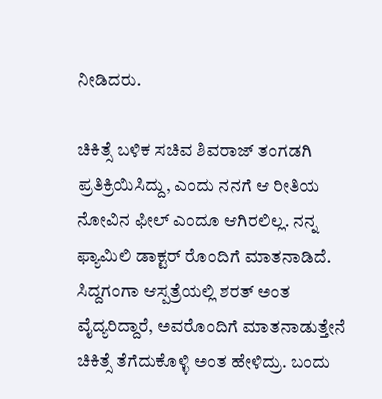ನೀಡಿದರು.

ಚಿಕಿತ್ಸೆ ಬಳಿಕ ಸಚಿವ ಶಿವರಾಜ್ ತಂಗಡಗಿ ಪ್ರತಿಕ್ರಿಯಿಸಿದ್ದು, ಎಂದು ನನಗೆ ಆ ರೀತಿಯ ನೋವಿನ ಫೀಲ್ ಎಂದೂ ಆಗಿರಲಿಲ್ಲ‌. ನನ್ನ ಫ್ಯಾಮಿಲಿ ಡಾಕ್ಟರ್ ರೊಂದಿಗೆ ಮಾತನಾಡಿದೆ. ಸಿದ್ದಗಂಗಾ ಆಸ್ಪತ್ರೆಯಲ್ಲಿ ಶರತ್ ಅಂತ ವೈದ್ಯರಿದ್ದಾರೆ, ಅವರೊಂದಿಗೆ ಮಾತನಾಡುತ್ತೇನೆ ಚಿಕಿತ್ಸೆ ತೆಗೆದುಕೊಳ್ಳಿ ಅಂತ ಹೇಳಿದ್ರು. ಬಂದು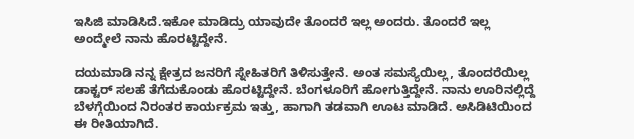ಇಸಿಜಿ ಮಾಡಿಸಿದೆ.ಇಕೋ ಮಾಡಿದ್ರು ಯಾವುದೇ ತೊಂದರೆ ಇಲ್ಲ ಅಂದರು. ತೊಂದರೆ ಇಲ್ಲ ಅಂದ್ಮೇಲೆ ನಾನು ಹೊರಟ್ಟಿದ್ದೇನೆ.

ದಯಮಾಡಿ ನನ್ನ ಕ್ಷೇತ್ರದ ಜನರಿಗೆ ಸ್ನೇಹಿತರಿಗೆ ತಿಳಿಸುತ್ತೇನೆ. ಅಂತ ಸಮಸ್ಯೆಯಿಲ್ಲ, ತೊಂದರೆಯಿಲ್ಲ ಡಾಕ್ಟರ್ ಸಲಹೆ ತೆಗೆದುಕೊಂಡು ಹೊರಟ್ಟಿದ್ದೇನೆ. ಬೆಂಗಳೂರಿಗೆ ಹೋಗುತ್ತಿದ್ದೇನೆ. ನಾನು ಊರಿನಲ್ಲಿದ್ದೆ ಬೆಳಗ್ಗೆಯಿಂದ ನಿರಂತರ ಕಾರ್ಯಕ್ರಮ ಇತ್ತು, ಹಾಗಾಗಿ ತಡವಾಗಿ ಊಟ ಮಾಡಿದೆ. ಅಸಿಡಿಟಿಯಿಂದ ಈ ರೀತಿಯಾಗಿದೆ.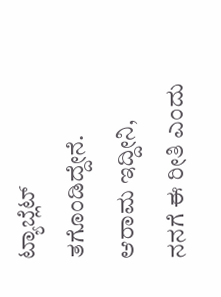ಟ್ಯಾಬ್ಲೆಟ್ ತಗೊಂಡಿದ್ದೇನೆ. ಆರಾಮ ಇದ್ದೀನಿ, ನನಗೆ ಈ ರೀತಿ ಎಂದು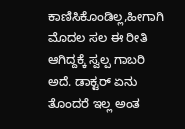ಕಾಣಿಸಿಕೊಂಡಿಲ್ಲ,ಹೀಗಾಗಿ ಮೊದಲ ಸಲ ಈ ರೀತಿ ಆಗಿದ್ದಕ್ಕೆ ಸ್ವಲ್ಪ ಗಾಬರಿ ಅದೆ. ಡಾಕ್ಟರ್ ಏನು ತೊಂದರೆ ಇಲ್ಲ ಅಂತ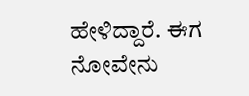ಹೇಳಿದ್ದಾರೆ. ಈಗ ನೋವೇನು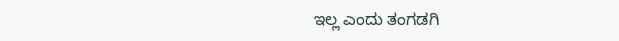ಇಲ್ಲ ಎಂದು ತಂಗಡಗಿ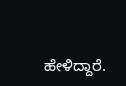ಹೇಳಿದ್ದಾರೆ.